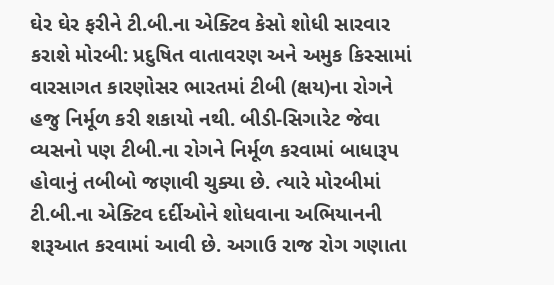ઘેર ઘેર ફરીને ટી.બી.ના એક્ટિવ કેસો શોધી સારવાર કરાશે મોરબી: પ્રદુષિત વાતાવરણ અને અમુક કિસ્સામાં વારસાગત કારણોસર ભારતમાં ટીબી (ક્ષય)ના રોગને હજુ નિર્મૂળ કરી શકાયો નથી. બીડી-સિગારેટ જેવા વ્યસનો પણ ટીબી.ના રોગને નિર્મૂળ કરવામાં બાધારૂપ હોવાનું તબીબો જણાવી ચુક્યા છે. ત્યારે મોરબીમાં ટી.બી.ના એક્ટિવ દર્દીઓને શોધવાના અભિયાનની શરૂઆત કરવામાં આવી છે. અગાઉ રાજ રોગ ગણાતા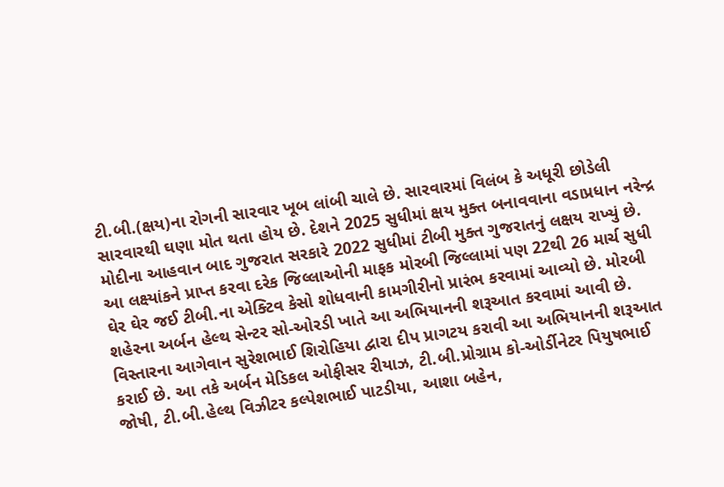ટી.બી.(ક્ષય)ના રોગની સારવાર ખૂબ લાંબી ચાલે છે. સારવારમાં વિલંબ કે અધૂરી છોડેલી સારવારથી ઘણા મોત થતા હોય છે. દેશને 2025 સુધીમાં ક્ષય મુક્ત બનાવવાના વડાપ્રધાન નરેન્દ્ર મોદીના આહવાન બાદ ગુજરાત સરકારે 2022 સુધીમાં ટીબી મુક્ત ગુજરાતનું લક્ષય રાખ્યું છે. આ લક્ષ્યાંકને પ્રાપ્ત કરવા દરેક જિલ્લાઓની માફક મોરબી જિલ્લામાં પણ 22થી 26 માર્ચ સુધી ઘેર ઘેર જઈ ટીબી.ના એક્ટિવ કેસો શોધવાની કામગીરીનો પ્રારંભ કરવામાં આવ્યો છે. મોરબી શહેરના અર્બન હેલ્થ સેન્ટર સો-ઓરડી ખાતે આ અભિયાનની શરૂઆત કરવામાં આવી છે. વિસ્તારના આગેવાન સુરેશભાઈ શિરોહિયા દ્વારા દીપ પ્રાગટય કરાવી આ અભિયાનની શરૂઆત કરાઈ છે. આ તકે અર્બન મેડિકલ ઓફીસર રીયાઝ, ટી.બી.પ્રોગ્રામ કો-ઓર્ડીનેટર પિયુષભાઈ જોષી, ટી.બી.હેલ્થ વિઝીટર કલ્પેશભાઈ પાટડીયા, આશા બહેન,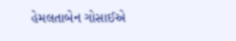હેમલતાબેન ગોસાઈએ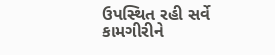ઉપસ્થિત રહી સર્વે કામગીરીને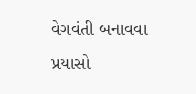વેગવંતી બનાવવા પ્રયાસો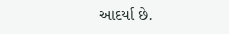આદર્યા છે.